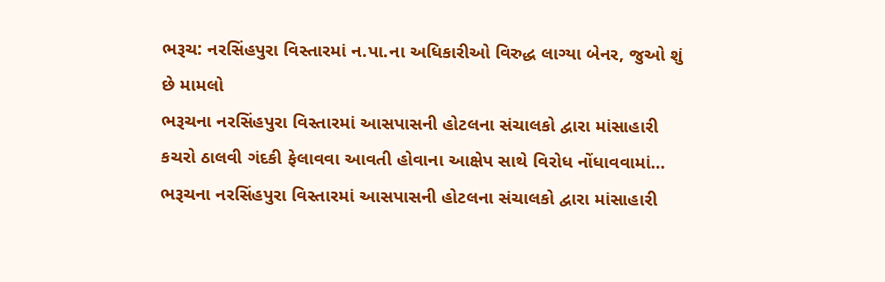ભરૂચ: નરસિંહપુરા વિસ્તારમાં ન.પા.ના અધિકારીઓ વિરુદ્ધ લાગ્યા બેનર, જુઓ શું છે મામલો
ભરૂચના નરસિંહપુરા વિસ્તારમાં આસપાસની હોટલના સંચાલકો દ્વારા માંસાહારી કચરો ઠાલવી ગંદકી ફેલાવવા આવતી હોવાના આક્ષેપ સાથે વિરોધ નોંધાવવામાં…
ભરૂચના નરસિંહપુરા વિસ્તારમાં આસપાસની હોટલના સંચાલકો દ્વારા માંસાહારી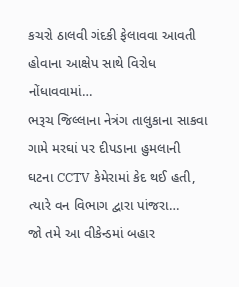કચરો ઠાલવી ગંદકી ફેલાવવા આવતી હોવાના આક્ષેપ સાથે વિરોધ નોંધાવવામાં…
ભરૂચ જિલ્લાના નેત્રંગ તાલુકાના સાકવા ગામે મરઘાં પર દીપડાના હુમલાની ઘટના CCTV કેમેરામાં કેદ થઈ હતી, ત્યારે વન વિભાગ દ્વારા પાંજરા…
જો તમે આ વીકેન્ડમાં બહાર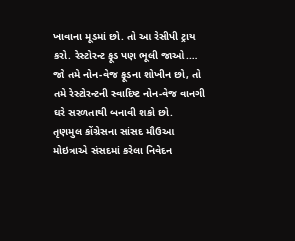ખાવાના મૂડમાં છો. તો આ રેસીપી ટ્રાય કરો. રેસ્ટોરન્ટ ફૂડ પણ ભૂલી જાઓ.…
જો તમે નોન-વેજ ફૂડના શોખીન છો, તો તમે રેસ્ટોરન્ટની સ્વાદિષ્ટ નોન-વેજ વાનગી ઘરે સરળતાથી બનાવી શકો છો.
તૃણમુલ કોંગ્રેસના સાંસદ મૌઉઆ મોઇત્રાએ સંસદમાં કરેલા નિવેદન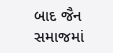બાદ જૈન સમાજમાં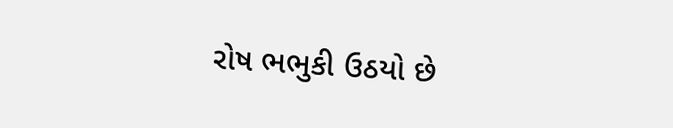રોષ ભભુકી ઉઠયો છે